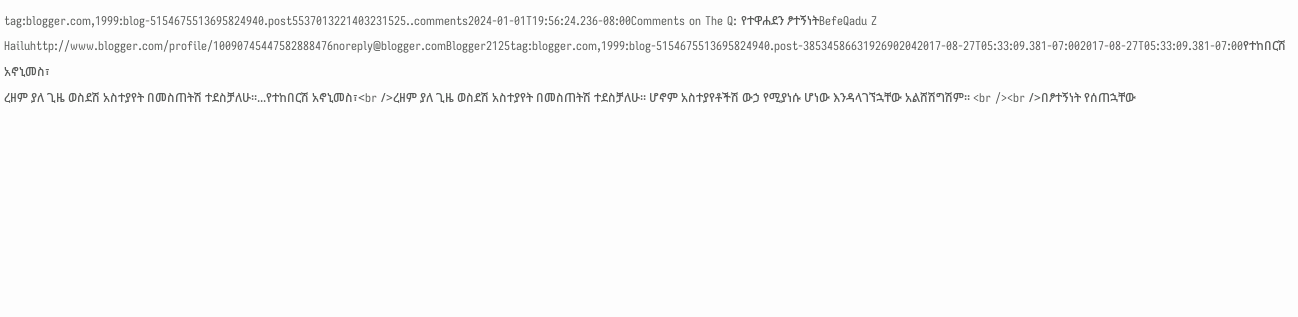tag:blogger.com,1999:blog-5154675513695824940.post5537013221403231525..comments2024-01-01T19:56:24.236-08:00Comments on The Q: የተዋሐደን ፆተኝነትBefeQadu Z Hailuhttp://www.blogger.com/profile/10090745447582888476noreply@blogger.comBlogger2125tag:blogger.com,1999:blog-5154675513695824940.post-38534586631926902042017-08-27T05:33:09.381-07:002017-08-27T05:33:09.381-07:00የተከበርሽ አኖኒመስ፣
ረዘም ያለ ጊዜ ወስደሽ አስተያየት በመስጠትሽ ተደስቻለሁ።...የተከበርሽ አኖኒመስ፣<br />ረዘም ያለ ጊዜ ወስደሽ አስተያየት በመስጠትሽ ተደስቻለሁ። ሆኖም አስተያየቶችሽ ውኃ የሚያነሱ ሆነው እንዳላገኘኋቸው አልሸሽግሽም። <br /><br />በፆተኝነት የሰጠኋቸው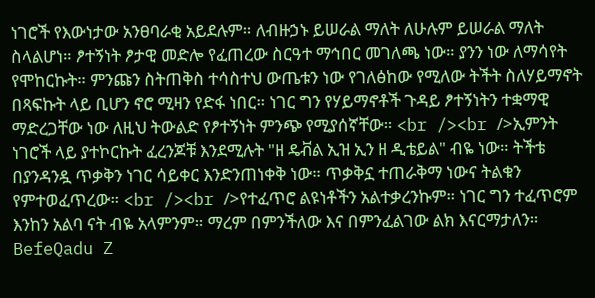ነገሮች የእውነታው አንፀባራቂ አይደሉም። ለብዙኃኑ ይሠራል ማለት ለሁሉም ይሠራል ማለት ስላልሆነ። ፆተኝነት ፆታዊ መድሎ የፈጠረው ስርዓተ ማኅበር መገለጫ ነው። ያንን ነው ለማሳየት የሞከርኩት። ምንጩን ስትጠቅስ ተሳስተህ ውጤቱን ነው የገለፅከው የሚለው ትችት ስለሃይማኖት በጻፍኩት ላይ ቢሆን ኖሮ ሚዛን የድፋ ነበር። ነገር ግን የሃይማኖቶች ጉዳይ ፆተኝነትን ተቋማዊ ማድረጋቸው ነው ለዚህ ትውልድ የፆተኝነት ምንጭ የሚያሰኛቸው። <br /><br />ኢምንት ነገሮች ላይ ያተኮርኩት ፈረንጆቹ እንደሚሉት "ዘ ዴቭል ኢዝ ኢን ዘ ዲቴይል" ብዬ ነው። ትችቴ በያንዳንዷ ጥቃቅን ነገር ሳይቀር እንድንጠነቀቅ ነው። ጥቃቅኗ ተጠራቅማ ነውና ትልቁን የምተወፈጥረው። <br /><br />የተፈጥሮ ልዩነቶችን አልተቃረንኩም። ነገር ግን ተፈጥሮም እንከን አልባ ናት ብዬ አላምንም። ማረም በምንችለው እና በምንፈልገው ልክ እናርማታለን። BefeQadu Z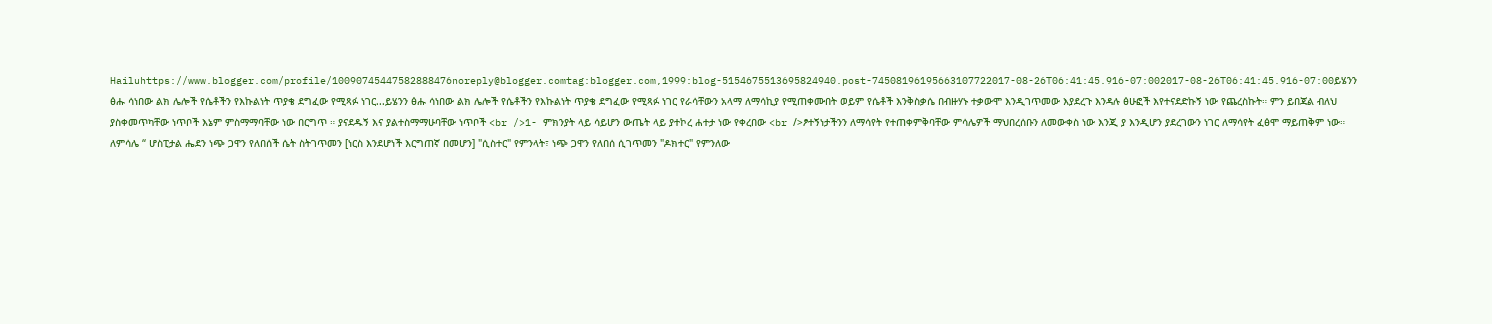Hailuhttps://www.blogger.com/profile/10090745447582888476noreply@blogger.comtag:blogger.com,1999:blog-5154675513695824940.post-74508196195663107722017-08-26T06:41:45.916-07:002017-08-26T06:41:45.916-07:00ይሄንን ፅሑ ሳነበው ልክ ሌሎች የሴቶችን የእኩልነት ጥያቄ ደግፈው የሚጻፉ ነገር...ይሄንን ፅሑ ሳነበው ልክ ሌሎች የሴቶችን የእኩልነት ጥያቄ ደግፈው የሚጻፉ ነገር የራሳቸውን አላማ ለማሳኪያ የሚጠቀሙበት ወይም የሴቶች እንቅስቃሴ በብዙሃኑ ተቃውሞ እንዲገጥመው እያደረጉ እንዳሉ ፅሁፎች እየተናደድኩኝ ነው የጨረስኩት። ምን ይበጃል ብለህ ያስቀመጥካቸው ነጥቦች እኔም ምስማማባቸው ነው በርግጥ ። ያናደዱኝ እና ያልተስማማሁባቸው ነጥቦች <br />1- ምክንያት ላይ ሳይሆን ውጤት ላይ ያተኮረ ሐተታ ነው የቀረበው <br />ፆተኝነታችንን ለማሳየት የተጠቀምቅባቸው ምሳሌዎች ማህበረሰቡን ለመውቀስ ነው እንጂ ያ እንዲሆን ያደረገውን ነገር ለማሳየት ፈፅሞ ማይጠቅም ነው። ለምሳሌ “ ሆስፒታል ሔደን ነጭ ጋዋን የለበሰች ሴት ስትገጥመን [ነርስ እንደሆነች እርግጠኛ በመሆን] "ሲስተር" የምንላት፣ ነጭ ጋዋን የለበሰ ሲገጥመን "ዶክተር" የምንለው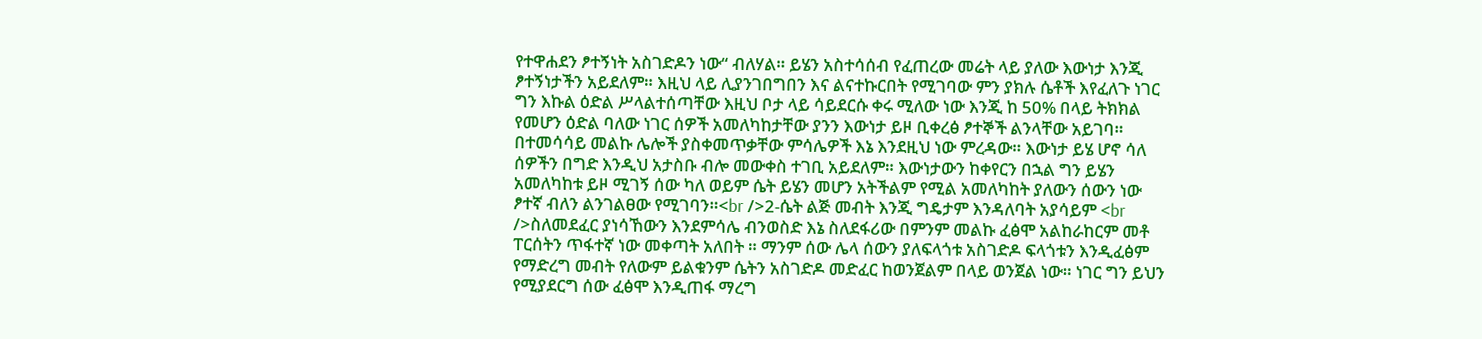የተዋሐደን ፆተኝነት አስገድዶን ነው“ ብለሃል። ይሄን አስተሳሰብ የፈጠረው መሬት ላይ ያለው እውነታ እንጂ ፆተኝነታችን አይደለም። እዚህ ላይ ሊያንገበግበን እና ልናተኩርበት የሚገባው ምን ያክሉ ሴቶች እየፈለጉ ነገር ግን እኩል ዕድል ሥላልተሰጣቸው እዚህ ቦታ ላይ ሳይደርሱ ቀሩ ሚለው ነው እንጂ ከ 50% በላይ ትክክል የመሆን ዕድል ባለው ነገር ሰዎች አመለካከታቸው ያንን እውነታ ይዞ ቢቀረፅ ፆተኞች ልንላቸው አይገባ። በተመሳሳይ መልኩ ሌሎች ያስቀመጥቃቸው ምሳሌዎች እኔ እንደዚህ ነው ምረዳው። እውነታ ይሄ ሆኖ ሳለ ሰዎችን በግድ እንዲህ አታስቡ ብሎ መውቀስ ተገቢ አይደለም። እውነታውን ከቀየርን በኋል ግን ይሄን አመለካከቱ ይዞ ሚገኝ ሰው ካለ ወይም ሴት ይሄን መሆን አትችልም የሚል አመለካከት ያለውን ሰውን ነው ፆተኛ ብለን ልንገልፀው የሚገባን።<br />2-ሴት ልጅ መብት እንጂ ግዴታም እንዳለባት አያሳይም <br />ስለመደፈር ያነሳኸውን እንደምሳሌ ብንወስድ እኔ ስለደፋሪው በምንም መልኩ ፈፅሞ አልከራከርም መቶ ፐርሰትን ጥፋተኛ ነው መቀጣት አለበት ። ማንም ሰው ሌላ ሰውን ያለፍላጎቱ አስገድዶ ፍላጎቱን እንዲፈፅም የማድረግ መብት የለውም ይልቁንም ሴትን አስገድዶ መድፈር ከወንጀልም በላይ ወንጀል ነው። ነገር ግን ይህን የሚያደርግ ሰው ፈፅሞ እንዲጠፋ ማረግ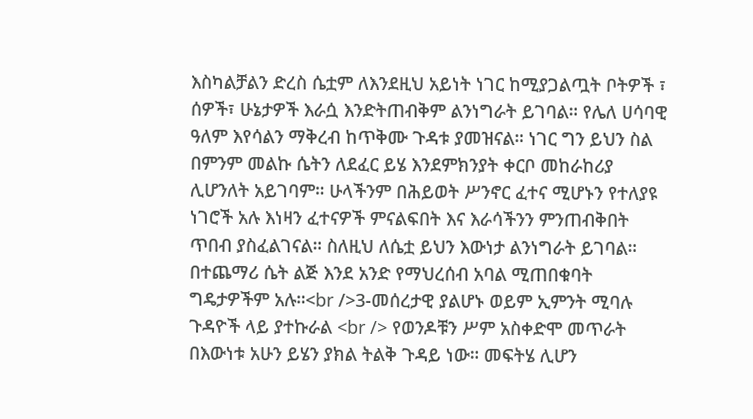እስካልቻልን ድረስ ሴቷም ለእንደዚህ አይነት ነገር ከሚያጋልጧት ቦትዎች ፣ ሰዎች፣ ሁኔታዎች እራሷ እንድትጠብቅም ልንነግራት ይገባል። የሌለ ሀሳባዊ ዓለም እየሳልን ማቅረብ ከጥቅሙ ጉዳቱ ያመዝናል። ነገር ግን ይህን ስል በምንም መልኩ ሴትን ለደፈር ይሄ እንደምክንያት ቀርቦ መከራከሪያ ሊሆንለት አይገባም። ሁላችንም በሕይወት ሥንኖር ፈተና ሚሆኑን የተለያዩ ነገሮች አሉ እነዛን ፈተናዎች ምናልፍበት እና እራሳችንን ምንጠብቅበት ጥበብ ያስፈልገናል። ስለዚህ ለሴቷ ይህን እውነታ ልንነግራት ይገባል። በተጨማሪ ሴት ልጅ እንደ አንድ የማህረሰብ አባል ሚጠበቁባት ግዴታዎችም አሉ።<br />3-መሰረታዊ ያልሆኑ ወይም ኢምንት ሚባሉ ጉዳዮች ላይ ያተኩራል <br /> የወንዶቹን ሥም አስቀድሞ መጥራት በእውነቱ አሁን ይሄን ያክል ትልቅ ጉዳይ ነው። መፍትሄ ሊሆን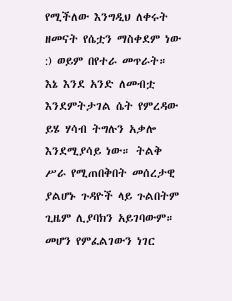የሚችለው እንግዲህ ለቀሩት ዘመናት የሴቷን ማስቀደም ነው :) ወይም በየተራ መጥራት። እኔ እንደ አንድ ለመብቷ እንደምትታገል ሴት የምረዳው ይሄ ሃሳብ ትግሉን አቃሎ እንደሚያሳይ ነው። ትልቅ ሥራ የሚጠበቅበት መሰረታዊ ያልሆኑ ጉዳዮች ላይ ጉልበትም ጊዜም ሊያባክን አይገባውም። መሆን የምፈልገውን ነገር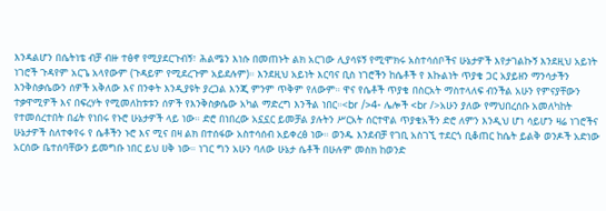እንዳልሆን በሴትነቴ ብቻ ብዙ ተፅኖ የሚያደርጉብኝ፣ ሕልሜን እነሱ በመጠኑት ልክ አርገው ሊያሳዩኝ የሚሞክሩ አስተሳሰቦችና ሁኔታዎች እየታገልኩኝ እንደዚህ አይነት ነገሮች ጉዳየም አርጌ አላየውም (ጉዳይም የሚደረጉም አይደሉም)። እንደዚህ አይነት እርባና ቢስ ነገሮችን ከሴቶች የ እኩልነት ጥያቄ ጋር አያይዘን ማንሳታችን እንቅስቃሴውን ሰዎች አቅለው እና በንቀት እንዲያዩት ያረጋል እንጂ ምንም ጥቅም የለውም። ዋና የሴቶች ጥያቄ በስርአት ማስተላለፍ ብንችል አሁን የምናያቸውን ተቃዋሚዎች እና በፍረሃት የሚመለከቱቱን ሰዎች የእንቅስቃሴው አካል ማድረግ እንችል ነበር።<br />4- ሌሎች <br />አሁን ያለው የማህበረሰቡ አመለካከት የተመሰረተበት በፊት የነበሩ የኑሮ ሁኔታዎች ላይ ነው። ድሮ በነበረው አኗኗር ይመቻል ያሉትን ሥርአት ሰርተዋል ጥያቄአችን ድሮ ለምን እንዲህ ሆነ ሳይሆን ዛሬ ነገሮችና ሁኔታዎች ስለተቀየሩ የ ሴቶችን ኑሮ እና ሚና በዛ ልክ በተሰፋው አስተሳሰብ አይቀረፅ ነው። ወንዱ እንደብቻ የገቢ አስገኚ ተደርጎ ቢቆጠር ከሴት ይልቅ ወንዶች አድነው አርሰው ቤተሰባቸውን ይመግቡ ነበር ይህ ሀቅ ነው። ነገር ግን አሁን ባለው ሁኔታ ሴቶች በሁሉም መስክ ከወንድ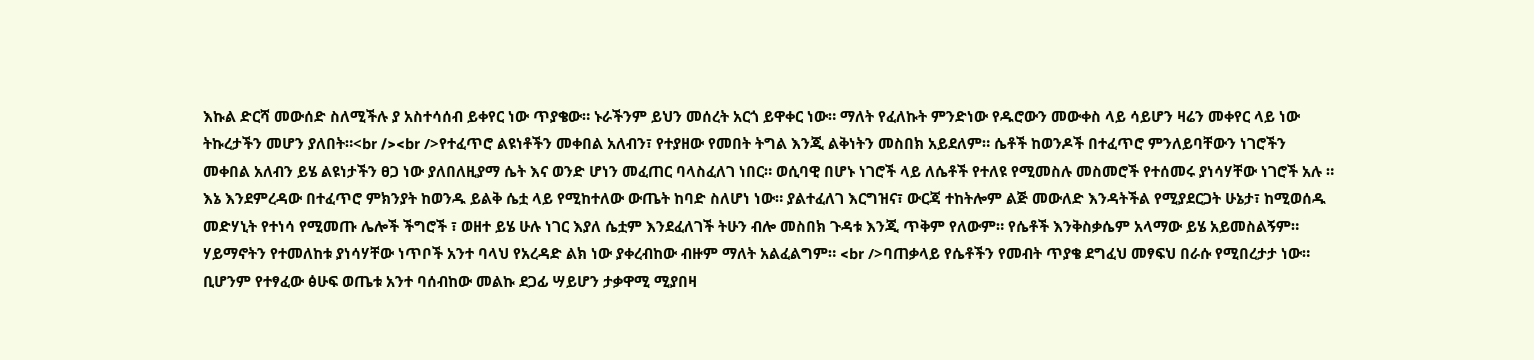እኩል ድርሻ መውሰድ ስለሚችሉ ያ አስተሳሰብ ይቀየር ነው ጥያቄው። ኑራችንም ይህን መሰረት አርጎ ይዋቀር ነው። ማለት የፈለኩት ምንድነው የዱሮውን መውቀስ ላይ ሳይሆን ዛሬን መቀየር ላይ ነው ትኩረታችን መሆን ያለበት።<br /><br />የተፈጥሮ ልዩነቶችን መቀበል አለብን፣ የተያዘው የመበት ትግል እንጂ ልቅነትን መስበክ አይደለም። ሴቶች ከወንዶች በተፈጥሮ ምንለይባቸውን ነገሮችን መቀበል አለብን ይሄ ልዩነታችን ፀጋ ነው ያለበለዚያማ ሴት እና ወንድ ሆነን መፈጠር ባላስፈለገ ነበር። ወሲባዊ በሆኑ ነገሮች ላይ ለሴቶች የተለዩ የሚመስሉ መስመሮች የተሰመሩ ያነሳሃቸው ነገሮች አሉ ። እኔ እንደምረዳው በተፈጥሮ ምክንያት ከወንዱ ይልቅ ሴቷ ላይ የሚከተለው ውጤት ከባድ ስለሆነ ነው። ያልተፈለገ እርግዝና፣ ውርጃ ተከትሎም ልጅ መውለድ እንዳትችል የሚያደርጋት ሁኔታ፣ ከሚወሰዱ መድሃኒት የተነሳ የሚመጡ ሌሎች ችግሮች ፣ ወዘተ ይሄ ሁሉ ነገር እያለ ሴቷም እንደፈለገች ትሁን ብሎ መስበክ ጉዳቱ እንጂ ጥቅም የለውም። የሴቶች እንቅስቃሴም አላማው ይሄ አይመስልኝም። ሃይማኖትን የተመለከቱ ያነሳሃቸው ነጥቦች አንተ ባላህ የአረዳድ ልክ ነው ያቀረብከው ብዙም ማለት አልፈልግም። <br />ባጠቃላይ የሴቶችን የመብት ጥያቄ ደግፈህ መፃፍህ በራሱ የሚበረታታ ነው። ቢሆንም የተፃፈው ፅሁፍ ወጤቱ አንተ ባሰብከው መልኩ ደጋፊ ሣይሆን ታቃዋሚ ሚያበዛ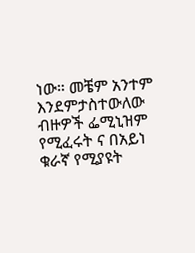ነው። መቼም አንተም እንደምታስተውለው ብዙዎች ፌሚኒዝም የሚፈሩት ና በአይነ ቁራኛ የሚያዩት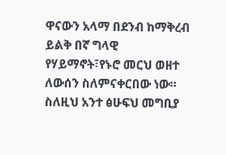ዋናውን አላማ በደንብ ከማቅረብ ይልቅ በኛ ግላዊ የሃይማኖት፣የኑሮ መርህ ወዘተ ለውሰን ስለምናቀርበው ነው። ስለዚህ አንተ ፅሁፍህ መግቢያ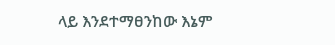ላይ እንደተማፀንከው እኔም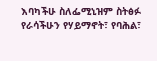እባካችሁ ስለፌሚኒዝም ስትፅፉ የራሳችሁን የሃይማኖት፣ የባሕል፣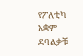የፖለቲካ አቋም ደባልቃቹ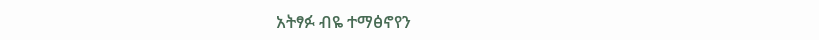አትፃፉ ብዬ ተማፅኖየን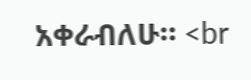አቀራብለሁ። <br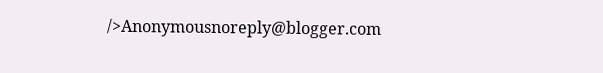/>Anonymousnoreply@blogger.com